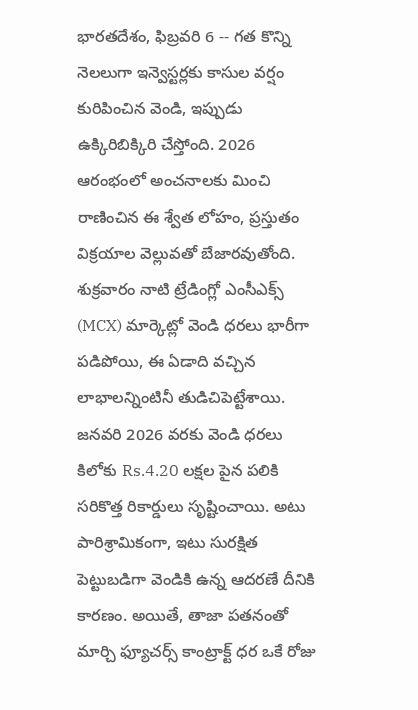భారతదేశం, ఫిబ్రవరి 6 -- గత కొన్ని నెలలుగా ఇన్వెస్టర్లకు కాసుల వర్షం కురిపించిన వెండి, ఇప్పుడు ఉక్కిరిబిక్కిరి చేస్తోంది. 2026 ఆరంభంలో అంచనాలకు మించి రాణించిన ఈ శ్వేత లోహం, ప్రస్తుతం విక్రయాల వెల్లువతో బేజారవుతోంది. శుక్రవారం నాటి ట్రేడింగ్లో ఎంసీఎక్స్ (MCX) మార్కెట్లో వెండి ధరలు భారీగా పడిపోయి, ఈ ఏడాది వచ్చిన లాభాలన్నింటినీ తుడిచిపెట్టేశాయి.
జనవరి 2026 వరకు వెండి ధరలు కిలోకు Rs.4.20 లక్షల పైన పలికి సరికొత్త రికార్డులు సృష్టించాయి. అటు పారిశ్రామికంగా, ఇటు సురక్షిత పెట్టుబడిగా వెండికి ఉన్న ఆదరణే దీనికి కారణం. అయితే, తాజా పతనంతో మార్చి ఫ్యూచర్స్ కాంట్రాక్ట్ ధర ఒకే రోజు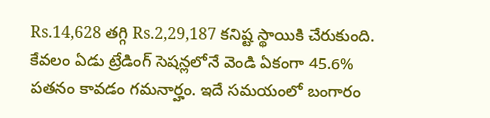Rs.14,628 తగ్గి Rs.2,29,187 కనిష్ట స్థాయికి చేరుకుంది.
కేవలం ఏడు ట్రేడింగ్ సెషన్లలోనే వెండి ఏకంగా 45.6% పతనం కావడం గమనార్హం. ఇదే సమయంలో బంగారం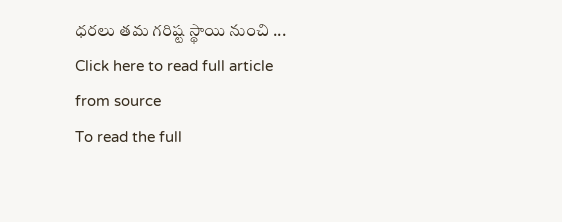ధరలు తమ గరిష్ట స్థాయి నుంచి ...
Click here to read full article from source
To read the full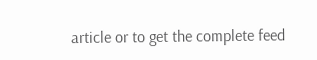article or to get the complete feed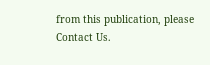from this publication, please
Contact Us.